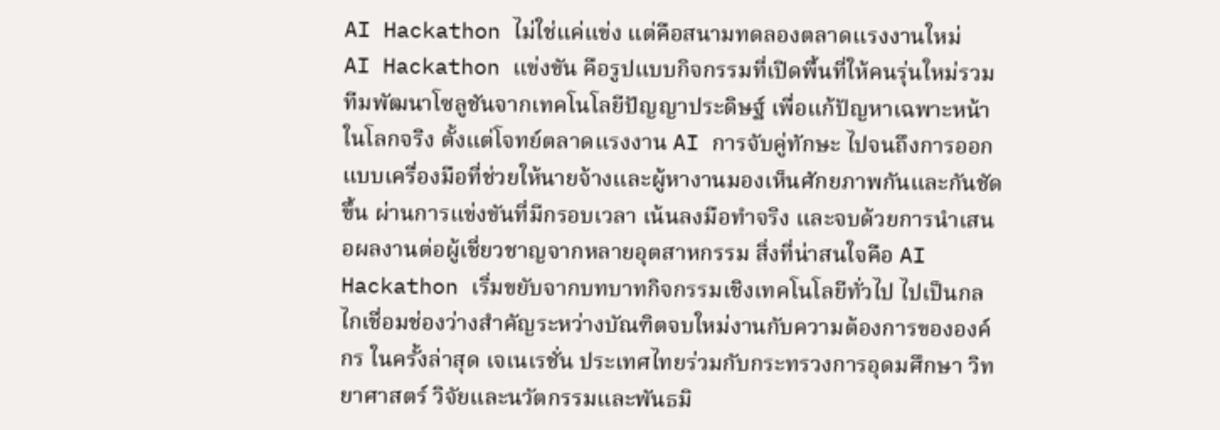AI Hackathon ไม่ใช่แค่แข่ง แต่คือสนามทดลองตลาดแรงงานใหม่
AI Hackathon แข่งขัน คือรูปแบบกิจกรรมที่เปิดพื้นที่ให้คนรุ่นใหม่รวมทีมพัฒนาโซลูชันจากเทคโนโลยีปัญญาประดิษฐ์ เพื่อแก้ปัญหาเฉพาะหน้าในโลกจริง ตั้งแต่โจทย์ตลาดแรงงาน AI การจับคู่ทักษะ ไปจนถึงการออกแบบเครื่องมือที่ช่วยให้นายจ้างและผู้หางานมองเห็นศักยภาพกันและกันชัดขึ้น ผ่านการแข่งขันที่มีกรอบเวลา เน้นลงมือทำจริง และจบด้วยการนำเสนอผลงานต่อผู้เชี่ยวชาญจากหลายอุตสาหกรรม สิ่งที่น่าสนใจคือ AI Hackathon เริ่มขยับจากบทบาทกิจกรรมเชิงเทคโนโลยีทั่วไป ไปเป็นกลไกเชื่อมช่องว่างสำคัญระหว่างบัณฑิตจบใหม่งานกับความต้องการขององค์กร ในครั้งล่าสุด เจเนเรชั่น ประเทศไทยร่วมกับกระทรวงการอุดมศึกษา วิทยาศาสตร์ วิจัยและนวัตกรรมและพันธมิ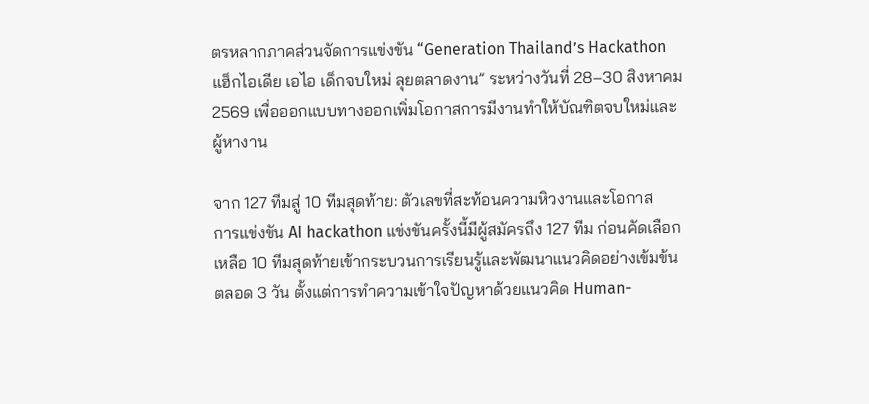ตรหลากภาคส่วนจัดการแข่งขัน “Generation Thailand’s Hackathon แฮ็กไอเดีย เอไอ เด็กจบใหม่ ลุยตลาดงาน” ระหว่างวันที่ 28–30 สิงหาคม 2569 เพื่อออกแบบทางออกเพิ่มโอกาสการมีงานทำให้บัณฑิตจบใหม่และผู้หางาน

จาก 127 ทีมสู่ 10 ทีมสุดท้าย: ตัวเลขที่สะท้อนความหิวงานและโอกาส
การแข่งขัน AI hackathon แข่งขันครั้งนี้มีผู้สมัครถึง 127 ทีม ก่อนคัดเลือกเหลือ 10 ทีมสุดท้ายเข้ากระบวนการเรียนรู้และพัฒนาแนวคิดอย่างเข้มข้นตลอด 3 วัน ตั้งแต่การทำความเข้าใจปัญหาด้วยแนวคิด Human-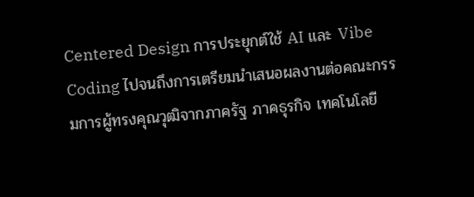Centered Design การประยุกต์ใช้ AI และ Vibe Coding ไปจนถึงการเตรียมนำเสนอผลงานต่อคณะกรรมการผู้ทรงคุณวุฒิจากภาครัฐ ภาคธุรกิจ เทคโนโลยี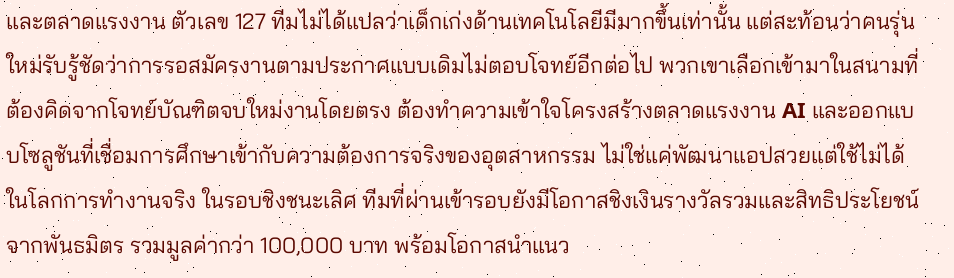และตลาดแรงงาน ตัวเลข 127 ทีมไม่ได้แปลว่าเด็กเก่งด้านเทคโนโลยีมีมากขึ้นเท่านั้น แต่สะท้อนว่าคนรุ่นใหม่รับรู้ชัดว่าการรอสมัครงานตามประกาศแบบเดิมไม่ตอบโจทย์อีกต่อไป พวกเขาเลือกเข้ามาในสนามที่ต้องคิดจากโจทย์บัณฑิตจบใหม่งานโดยตรง ต้องทำความเข้าใจโครงสร้างตลาดแรงงาน AI และออกแบบโซลูชันที่เชื่อมการศึกษาเข้ากับความต้องการจริงของอุตสาหกรรม ไม่ใช่แค่พัฒนาแอปสวยแต่ใช้ไม่ได้ในโลกการทำงานจริง ในรอบชิงชนะเลิศ ทีมที่ผ่านเข้ารอบยังมีโอกาสชิงเงินรางวัลรวมและสิทธิประโยชน์จากพันธมิตร รวมมูลค่ากว่า 100,000 บาท พร้อมโอกาสนำแนว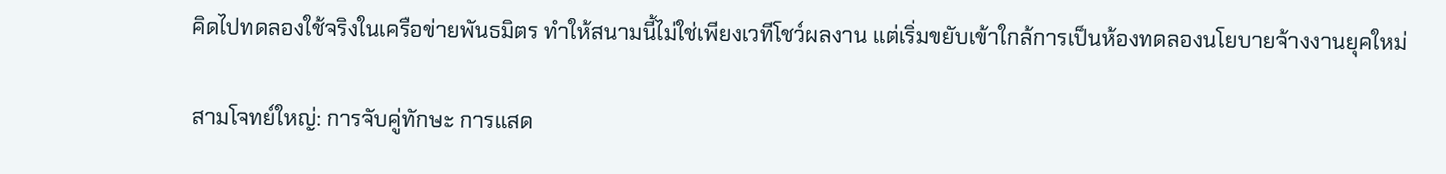คิดไปทดลองใช้จริงในเครือข่ายพันธมิตร ทำให้สนามนี้ไม่ใช่เพียงเวทีโชว์ผลงาน แต่เริ่มขยับเข้าใกล้การเป็นห้องทดลองนโยบายจ้างงานยุคใหม่

สามโจทย์ใหญ่: การจับคู่ทักษะ การแสด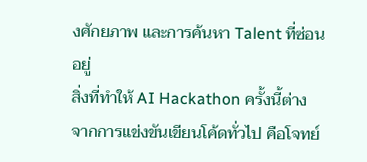งศักยภาพ และการค้นหา Talent ที่ซ่อนอยู่
สิ่งที่ทำให้ AI Hackathon ครั้งนี้ต่างจากการแข่งขันเขียนโค้ดทั่วไป คือโจทย์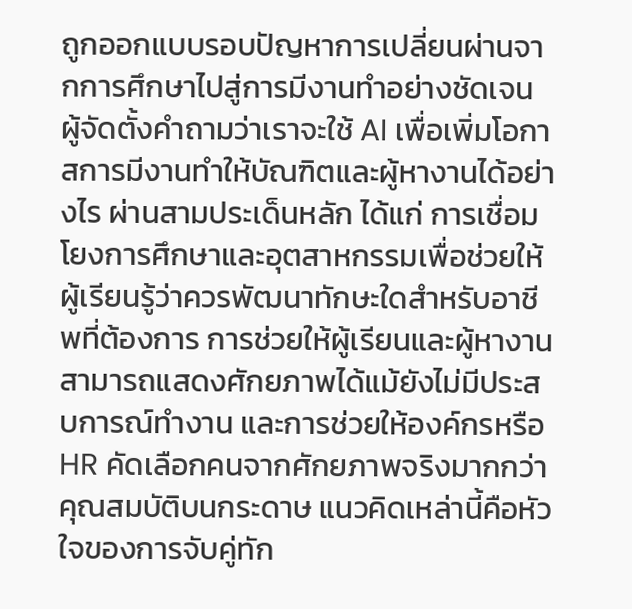ถูกออกแบบรอบปัญหาการเปลี่ยนผ่านจากการศึกษาไปสู่การมีงานทำอย่างชัดเจน ผู้จัดตั้งคำถามว่าเราจะใช้ AI เพื่อเพิ่มโอกาสการมีงานทำให้บัณฑิตและผู้หางานได้อย่างไร ผ่านสามประเด็นหลัก ได้แก่ การเชื่อมโยงการศึกษาและอุตสาหกรรมเพื่อช่วยให้ผู้เรียนรู้ว่าควรพัฒนาทักษะใดสำหรับอาชีพที่ต้องการ การช่วยให้ผู้เรียนและผู้หางานสามารถแสดงศักยภาพได้แม้ยังไม่มีประสบการณ์ทำงาน และการช่วยให้องค์กรหรือ HR คัดเลือกคนจากศักยภาพจริงมากกว่าคุณสมบัติบนกระดาษ แนวคิดเหล่านี้คือหัวใจของการจับคู่ทัก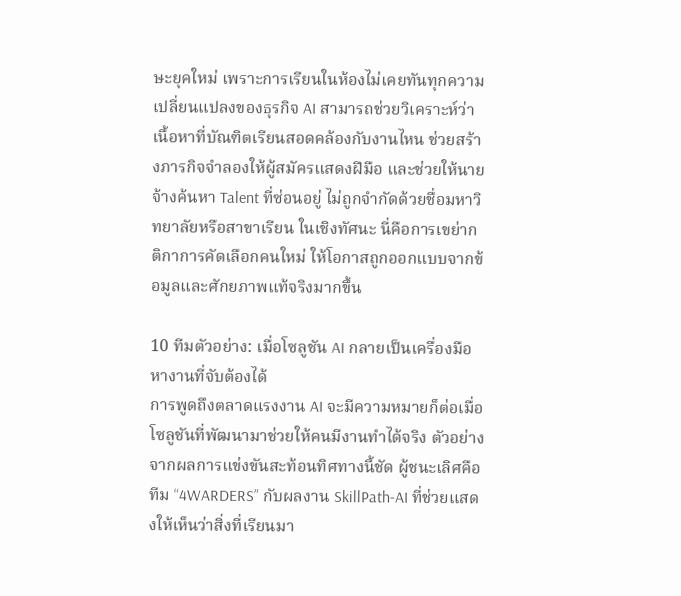ษะยุคใหม่ เพราะการเรียนในห้องไม่เคยทันทุกความเปลี่ยนแปลงของธุรกิจ AI สามารถช่วยวิเคราะห์ว่าเนื้อหาที่บัณฑิตเรียนสอดคล้องกับงานไหน ช่วยสร้างภารกิจจำลองให้ผู้สมัครแสดงฝีมือ และช่วยให้นายจ้างค้นหา Talent ที่ซ่อนอยู่ ไม่ถูกจำกัดด้วยชื่อมหาวิทยาลัยหรือสาขาเรียน ในเชิงทัศนะ นี่คือการเขย่ากติกาการคัดเลือกคนใหม่ ให้โอกาสถูกออกแบบจากข้อมูลและศักยภาพแท้จริงมากขึ้น

10 ทีมตัวอย่าง: เมื่อโซลูชัน AI กลายเป็นเครื่องมือหางานที่จับต้องได้
การพูดถึงตลาดแรงงาน AI จะมีความหมายก็ต่อเมื่อโซลูชันที่พัฒนามาช่วยให้คนมีงานทำได้จริง ตัวอย่างจากผลการแข่งขันสะท้อนทิศทางนี้ชัด ผู้ชนะเลิศคือทีม “4WARDERS” กับผลงาน SkillPath-AI ที่ช่วยแสดงให้เห็นว่าสิ่งที่เรียนมา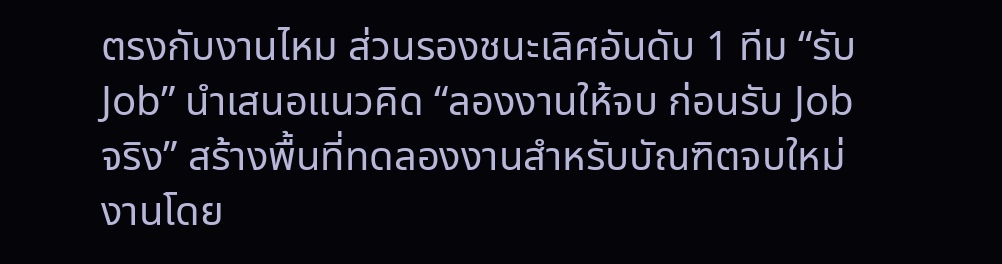ตรงกับงานไหม ส่วนรองชนะเลิศอันดับ 1 ทีม “รับ Job” นำเสนอแนวคิด “ลองงานให้จบ ก่อนรับ Job จริง” สร้างพื้นที่ทดลองงานสำหรับบัณฑิตจบใหม่งานโดย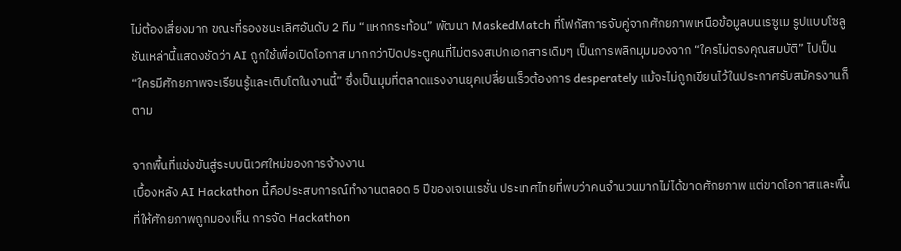ไม่ต้องเสี่ยงมาก ขณะที่รองชนะเลิศอันดับ 2 ทีม “แหกกระท้อน” พัฒนา MaskedMatch ที่โฟกัสการจับคู่จากศักยภาพเหนือข้อมูลบนเรซูเม รูปแบบโซลูชันเหล่านี้แสดงชัดว่า AI ถูกใช้เพื่อเปิดโอกาส มากกว่าปิดประตูคนที่ไม่ตรงสเปกเอกสารเดิมๆ เป็นการพลิกมุมมองจาก “ใครไม่ตรงคุณสมบัติ” ไปเป็น “ใครมีศักยภาพจะเรียนรู้และเติบโตในงานนี้” ซึ่งเป็นมุมที่ตลาดแรงงานยุคเปลี่ยนเร็วต้องการ desperately แม้จะไม่ถูกเขียนไว้ในประกาศรับสมัครงานก็ตาม

จากพื้นที่แข่งขันสู่ระบบนิเวศใหม่ของการจ้างงาน
เบื้องหลัง AI Hackathon นี้คือประสบการณ์ทำงานตลอด 5 ปีของเจเนเรชั่น ประเทศไทยที่พบว่าคนจำนวนมากไม่ได้ขาดศักยภาพ แต่ขาดโอกาสและพื้นที่ให้ศักยภาพถูกมองเห็น การจัด Hackathon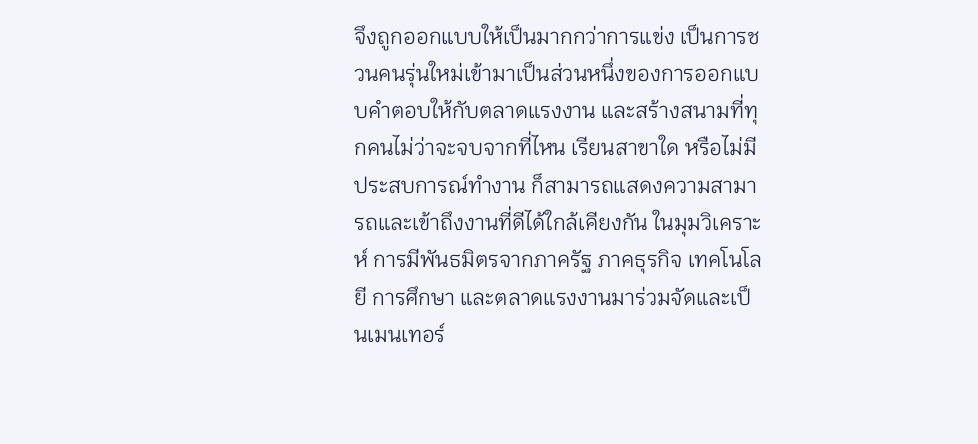จึงถูกออกแบบให้เป็นมากกว่าการแข่ง เป็นการชวนคนรุ่นใหม่เข้ามาเป็นส่วนหนึ่งของการออกแบบคำตอบให้กับตลาดแรงงาน และสร้างสนามที่ทุกคนไม่ว่าจะจบจากที่ไหน เรียนสาขาใด หรือไม่มีประสบการณ์ทำงาน ก็สามารถแสดงความสามารถและเข้าถึงงานที่ดีได้ใกล้เคียงกัน ในมุมวิเคราะห์ การมีพันธมิตรจากภาครัฐ ภาคธุรกิจ เทคโนโลยี การศึกษา และตลาดแรงงานมาร่วมจัดและเป็นเมนเทอร์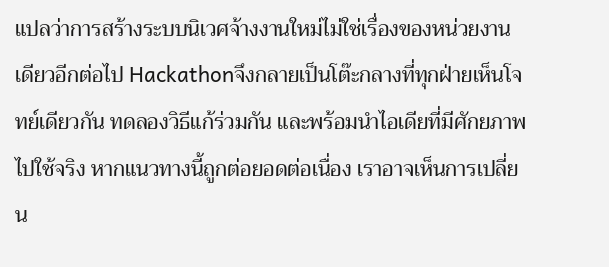แปลว่าการสร้างระบบนิเวศจ้างงานใหม่ไม่ใช่เรื่องของหน่วยงานเดียวอีกต่อไป Hackathonจึงกลายเป็นโต๊ะกลางที่ทุกฝ่ายเห็นโจทย์เดียวกัน ทดลองวิธีแก้ร่วมกัน และพร้อมนำไอเดียที่มีศักยภาพไปใช้จริง หากแนวทางนี้ถูกต่อยอดต่อเนื่อง เราอาจเห็นการเปลี่ยน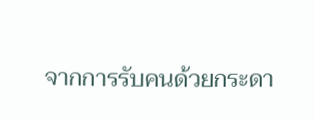จากการรับคนด้วยกระดา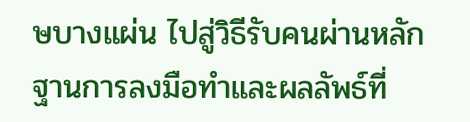ษบางแผ่น ไปสู่วิธีรับคนผ่านหลักฐานการลงมือทำและผลลัพธ์ที่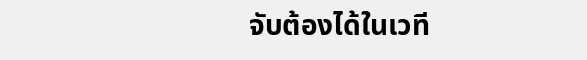จับต้องได้ในเวที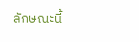ลักษณะนี้